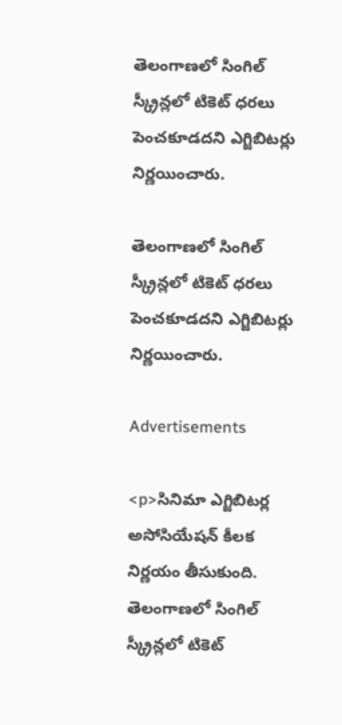తెలంగాణలో సింగిల్‌ స్క్రీన్లలో టికెట్‌ ధరలు పెంచకూడదని ఎగ్జిబిటర్లు నిర్ణయించారు.

తెలంగాణలో సింగిల్‌ స్క్రీన్లలో టికెట్‌ ధరలు పెంచకూడదని ఎగ్జిబిటర్లు నిర్ణయించారు.

Advertisements

<p>సినిమా ఎగ్జిబిటర్ల అసోసియేషన్‌ కీలక నిర్ణయం తీసుకుంది. తెలంగాణలో సింగిల్‌ స్క్రీన్లలో టికెట్‌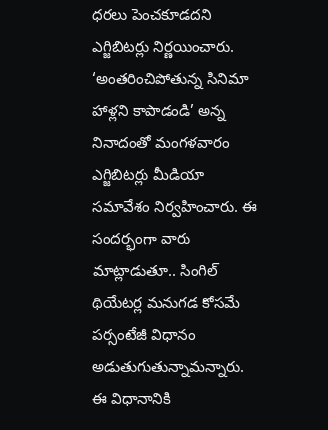ధరలు పెంచకూడదని ఎగ్జిబిటర్లు నిర్ణయించారు. ‘అంతరించిపోతున్న సినిమా హాళ్లని కాపాడండి’ అన్న నినాదంతో మంగళవారం ఎగ్జిబిటర్లు మీడియా సమావేశం నిర్వహించారు. ఈ సందర్భంగా వారు మాట్లాడుతూ.. సింగిల్‌ థియేటర్ల మనుగడ కోసమే పర్సంటేజీ విధానం అడుతుగుతున్నామన్నారు. ఈ విధానానికి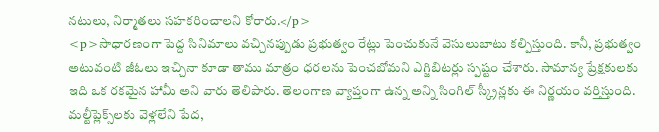నటులు, నిర్మాతలు సహకరించాలని కోరారు.</p>
<p>సాధారణంగా పెద్ద సినిమాలు వచ్చినప్పుడు ప్రభుత్వం రేట్లు పెంచుకునే వెసులుబాటు కల్పిస్తుంది. కానీ, ప్రభుత్వం అటువంటి జీఓలు ఇచ్చినా కూడా తాము మాత్రం ధరలను పెంచబోమని ఎగ్జిబిటర్లు స్పష్టం చేశారు. సామాన్య ప్రేక్షకులకు ఇది ఒక రకమైన హామీ అని వారు తెలిపారు. తెలంగాణ వ్యాప్తంగా ఉన్న అన్ని సింగిల్ స్క్రీన్లకు ఈ నిర్ణయం వర్తిస్తుంది. మల్టీప్లెక్స్‌లకు వెళ్లలేని పేద,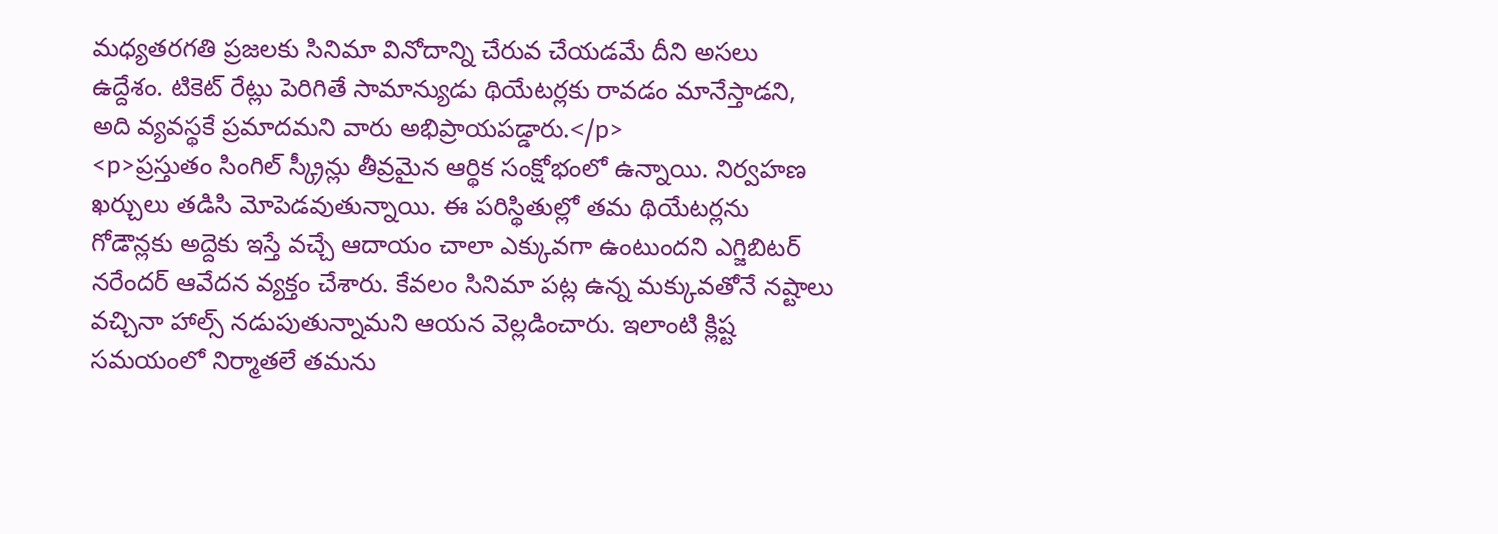మధ్యతరగతి ప్రజలకు సినిమా వినోదాన్ని చేరువ చేయడమే దీని అసలు ఉద్దేశం. టికెట్ రేట్లు పెరిగితే సామాన్యుడు థియేటర్లకు రావడం మానేస్తాడని, అది వ్యవస్థకే ప్రమాదమని వారు అభిప్రాయపడ్డారు.</p>
<p>ప్రస్తుతం సింగిల్ స్క్రీన్లు తీవ్రమైన ఆర్థిక సంక్షోభంలో ఉన్నాయి. నిర్వహణ ఖర్చులు తడిసి మోపెడవుతున్నాయి. ఈ పరిస్థితుల్లో తమ థియేటర్లను గోడౌన్లకు అద్దెకు ఇస్తే వచ్చే ఆదాయం చాలా ఎక్కువగా ఉంటుందని ఎగ్జిబిటర్ నరేందర్ ఆవేదన వ్యక్తం చేశారు. కేవలం సినిమా పట్ల ఉన్న మక్కువతోనే నష్టాలు వచ్చినా హాల్స్ నడుపుతున్నామని ఆయన వెల్లడించారు. ఇలాంటి క్లిష్ట సమయంలో నిర్మాతలే తమను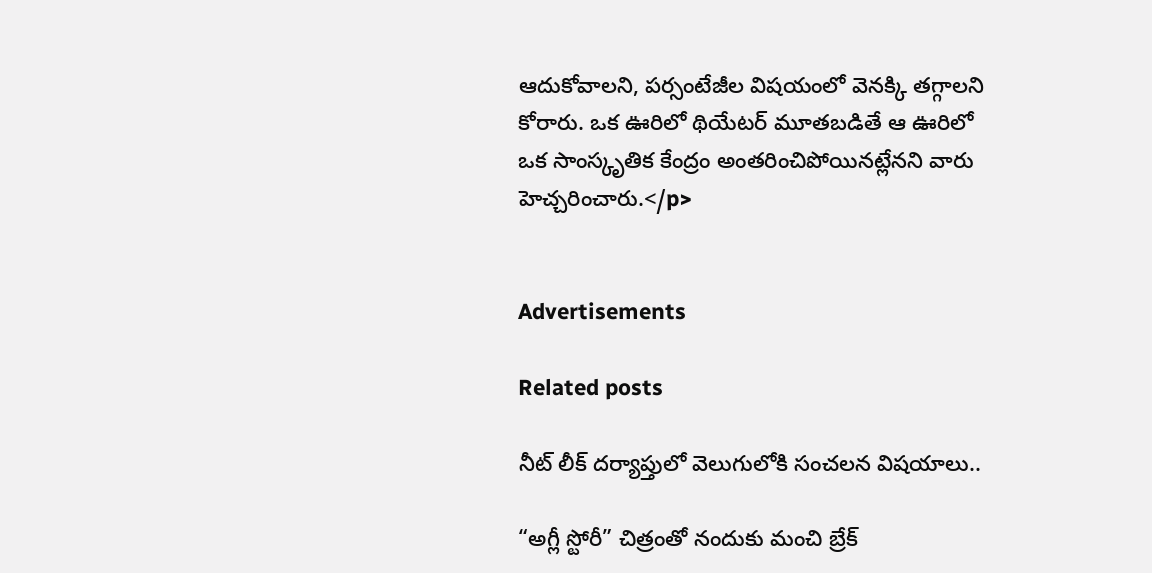ఆదుకోవాలని, పర్సంటేజీల విషయంలో వెనక్కి తగ్గాలని కోరారు. ఒక ఊరిలో థియేటర్ మూతబడితే ఆ ఊరిలో ఒక సాంస్కృతిక కేంద్రం అంతరించిపోయినట్లేనని వారు హెచ్చరించారు.</p>


Advertisements

Related posts

నీట్ లీక్ దర్యాప్తులో వెలుగులోకి సంచలన విషయాలు..

“అగ్లీ స్టోరీ” చిత్రంతో నందుకు మంచి బ్రేక్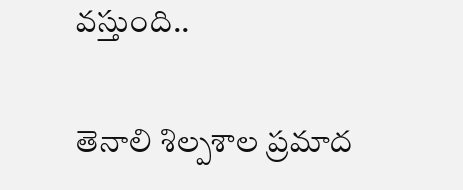వస్తుంది..

తెనాలి శిల్పశాల ప్రమాద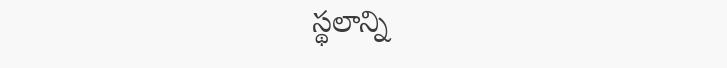స్థలాన్ని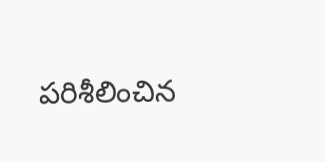పరిశీలించిన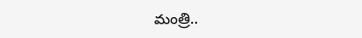మంత్రి..